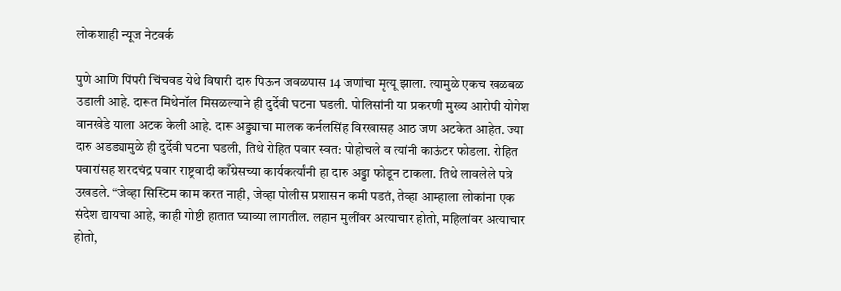लोकशाही न्यूज नेटवर्क

पुणे आणि पिंपरी चिंचवड येथे विषारी दारु पिऊन जवळपास 14 जणांचा मृत्यू झाला. त्यामुळे एकच खळबळ उडाली आहे. दारूत मिथेनॉल मिसळल्याने ही दुर्देवी घटना घडली. पोलिसांनी या प्रकरणी मुख्य आरोपी योगेश वानखेडे याला अटक केली आहे. दारू अड्ड्याचा मालक कर्नलसिंह विरखासह आठ जण अटकेत आहेत. ज्या दारु अडड्यामुळे ही दुर्देवी घटना घडली, तिथे रोहित पवार स्वत: पोहोचले व त्यांनी काऊंटर फोडला. रोहित पवारांसह शरदचंद्र पवार राष्ट्रवादी काँग्रेसच्या कार्यकर्त्यांनी हा दारु अड्डा फोडून टाकला. तिथे लावलेले पत्रे उखडले. “जेव्हा सिस्टिम काम करत नाही, जेव्हा पोलीस प्रशासन कमी पडतं, तेव्हा आम्हाला लोकांना एक संदेश द्यायचा आहे, काही गोष्टी हातात घ्याव्या लागतील. लहान मुलींवर अत्याचार होतो, महिलांवर अत्याचार होतो,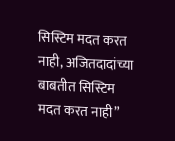सिस्टिम मदत करत नाही, अजितदादांच्या बाबतीत सिस्टिम मदत करत नाही”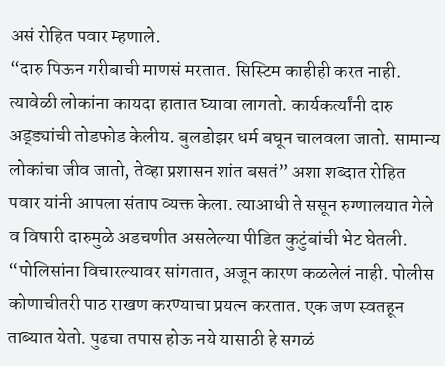असं रोहित पवार म्हणाले.
“दारु पिऊन गरीबाची माणसं मरतात. सिस्टिम काहीही करत नाही. त्यावेळी लोकांना कायदा हातात घ्यावा लागतो. कार्यकर्त्यांनी दारु अड्ड्यांची तोडफोड केलीय. बुलडोझर धर्म बघून चालवला जातो. सामान्य लोकांचा जीव जातो, तेव्हा प्रशासन शांत बसतं” अशा शब्दात रोहित पवार यांनी आपला संताप व्यक्त केला. त्याआधी ते ससून रुग्णालयात गेले व विषारी दारुमुळे अडचणीत असलेल्या पीडित कुटुंबांची भेट घेतली.
“पोलिसांना विचारल्यावर सांगतात, अजून कारण कळलेलं नाही. पोलीस कोणाचीतरी पाठ राखण करण्याचा प्रयत्न करतात. एक जण स्वतहून ताब्यात येतो. पुढचा तपास होऊ नये यासाठी हे सगळं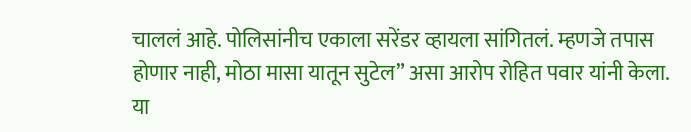चाललं आहे. पोलिसांनीच एकाला सरेंडर व्हायला सांगितलं. म्हणजे तपास होणार नाही, मोठा मासा यातून सुटेल” असा आरोप रोहित पवार यांनी केला.
या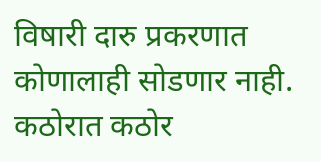विषारी दारु प्रकरणात कोणालाही सोडणार नाही. कठोरात कठोर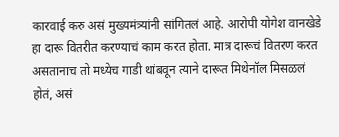कारवाई करु असं मुख्यमंत्र्यांनी सांगितलं आहे. आरोपी योगेश वानखेडे हा दारू वितरीत करण्याचं काम करत होता. मात्र दारूचं वितरण करत असतानाच तो मध्येच गाडी थांबवून त्याने दारूत मिथेनॉल मिसळलं होतं, असं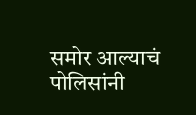समोर आल्याचं पोलिसांनी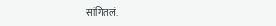सांगितलं.